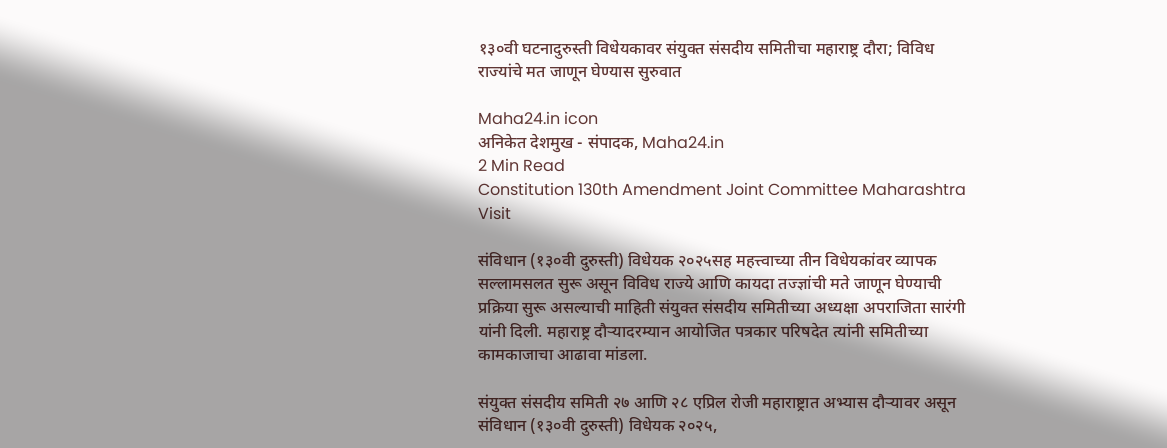१३०वी घटनादुरुस्ती विधेयकावर संयुक्त संसदीय समितीचा महाराष्ट्र दौरा; विविध राज्यांचे मत जाणून घेण्यास सुरुवात

Maha24.in icon
अनिकेत देशमुख - संपादक, Maha24.in
2 Min Read
Constitution 130th Amendment Joint Committee Maharashtra Visit

संविधान (१३०वी दुरुस्ती) विधेयक २०२५सह महत्त्वाच्या तीन विधेयकांवर व्यापक सल्लामसलत सुरू असून विविध राज्ये आणि कायदा तज्ज्ञांची मते जाणून घेण्याची प्रक्रिया सुरू असल्याची माहिती संयुक्त संसदीय समितीच्या अध्यक्षा अपराजिता सारंगी यांनी दिली. महाराष्ट्र दौऱ्यादरम्यान आयोजित पत्रकार परिषदेत त्यांनी समितीच्या कामकाजाचा आढावा मांडला.

संयुक्त संसदीय समिती २७ आणि २८ एप्रिल रोजी महाराष्ट्रात अभ्यास दौऱ्यावर असून संविधान (१३०वी दुरुस्ती) विधेयक २०२५,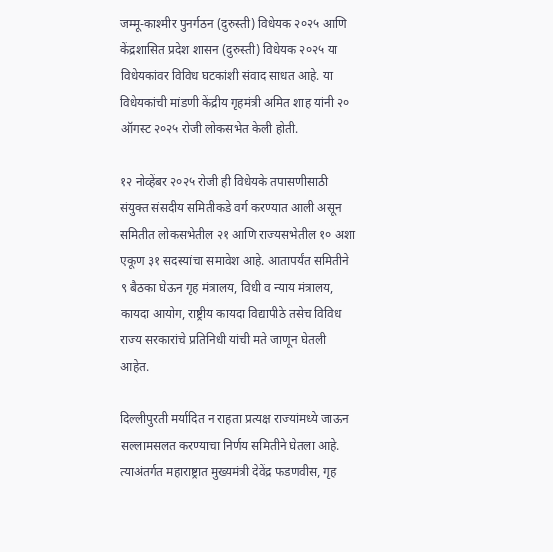जम्मू-काश्मीर पुनर्गठन (दुरुस्ती) विधेयक २०२५ आणि केंद्रशासित प्रदेश शासन (दुरुस्ती) विधेयक २०२५ या विधेयकांवर विविध घटकांशी संवाद साधत आहे. या विधेयकांची मांडणी केंद्रीय गृहमंत्री अमित शाह यांनी २० ऑगस्ट २०२५ रोजी लोकसभेत केली होती.

१२ नोव्हेंबर २०२५ रोजी ही विधेयके तपासणीसाठी संयुक्त संसदीय समितीकडे वर्ग करण्यात आली असून समितीत लोकसभेतील २१ आणि राज्यसभेतील १० अशा एकूण ३१ सदस्यांचा समावेश आहे. आतापर्यंत समितीने ९ बैठका घेऊन गृह मंत्रालय, विधी व न्याय मंत्रालय, कायदा आयोग, राष्ट्रीय कायदा विद्यापीठे तसेच विविध राज्य सरकारांचे प्रतिनिधी यांची मते जाणून घेतली आहेत.

दिल्लीपुरती मर्यादित न राहता प्रत्यक्ष राज्यांमध्ये जाऊन सल्लामसलत करण्याचा निर्णय समितीने घेतला आहे. त्याअंतर्गत महाराष्ट्रात मुख्यमंत्री देवेंद्र फडणवीस, गृह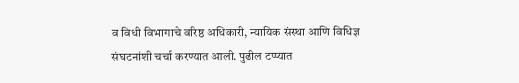व विधी विभागाचे वरिष्ठ अधिकारी, न्यायिक संस्था आणि विधिज्ञ संघटनांशी चर्चा करण्यात आली. पुढील टप्प्यात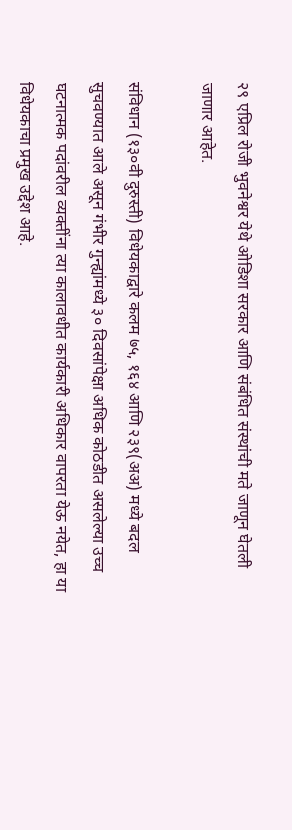२९ एप्रिल रोजी भुवनेश्वर येथे ओडिशा सरकार आणि संबंधित संस्थांची मते जाणून घेतली जाणार आहेत.

संविधान (१३०वी दुरुस्ती) विधेयकाद्वारे कलम ७५, १६४ आणि २३९(अअ) मध्ये बदल सुचवण्यात आले असून गंभीर गुन्ह्यांमध्ये ३० दिवसांपेक्षा अधिक कोठडीत असलेल्या उच्च घटनात्मक पदांवरील व्यक्तींना त्या कालावधीत कार्यकारी अधिकार वापरता येऊ नयेत, हा या विधेयकाचा प्रमुख उद्देश आहे.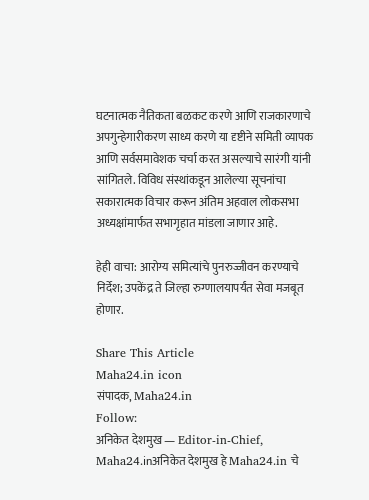घटनात्मक नैतिकता बळकट करणे आणि राजकारणाचे अपगुन्हेगारीकरण साध्य करणे या दृष्टीने समिती व्यापक आणि सर्वसमावेशक चर्चा करत असल्याचे सारंगी यांनी सांगितले. विविध संस्थांकडून आलेल्या सूचनांचा सकारात्मक विचार करून अंतिम अहवाल लोकसभा अध्यक्षांमार्फत सभागृहात मांडला जाणार आहे.

हेही वाचा: आरोग्य समित्यांचे पुनरुज्जीवन करण्याचे निर्देश; उपकेंद्र ते जिल्हा रुग्णालयापर्यंत सेवा मजबूत होणार.

Share This Article
Maha24.in icon
संपादक, Maha24.in
Follow:
अनिकेत देशमुख — Editor-in-Chief, Maha24.inअनिकेत देशमुख हे Maha24.in चे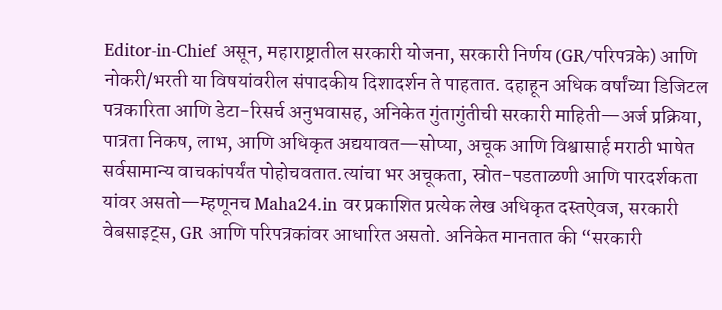Editor-in-Chief असून, महाराष्ट्रातील सरकारी योजना, सरकारी निर्णय (GR/परिपत्रके) आणि नोकरी/भरती या विषयांवरील संपादकीय दिशादर्शन ते पाहतात. दहाहून अधिक वर्षांच्या डिजिटल पत्रकारिता आणि डेटा-रिसर्च अनुभवासह, अनिकेत गुंतागुंतीची सरकारी माहिती—अर्ज प्रक्रिया, पात्रता निकष, लाभ, आणि अधिकृत अद्ययावत—सोप्या, अचूक आणि विश्वासार्ह मराठी भाषेत सर्वसामान्य वाचकांपर्यंत पोहोचवतात.त्यांचा भर अचूकता, स्रोत-पडताळणी आणि पारदर्शकता यांवर असतो—म्हणूनच Maha24.in वर प्रकाशित प्रत्येक लेख अधिकृत दस्तऐवज, सरकारी वेबसाइट्स, GR आणि परिपत्रकांवर आधारित असतो. अनिकेत मानतात की “सरकारी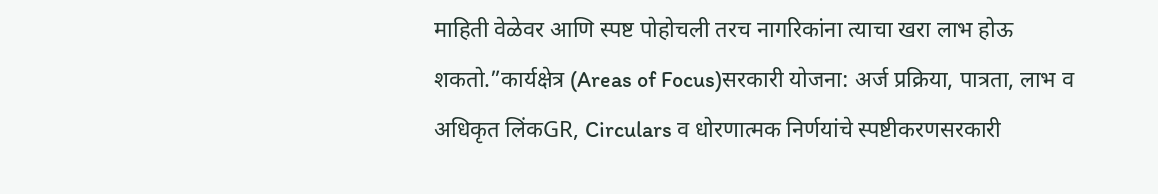माहिती वेळेवर आणि स्पष्ट पोहोचली तरच नागरिकांना त्याचा खरा लाभ होऊ शकतो.”कार्यक्षेत्र (Areas of Focus)सरकारी योजना: अर्ज प्रक्रिया, पात्रता, लाभ व अधिकृत लिंकGR, Circulars व धोरणात्मक निर्णयांचे स्पष्टीकरणसरकारी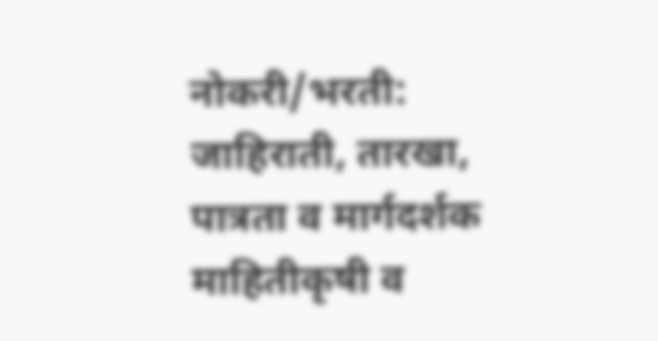नोकरी/भरती: जाहिराती, तारखा, पात्रता व मार्गदर्शक माहितीकृषी व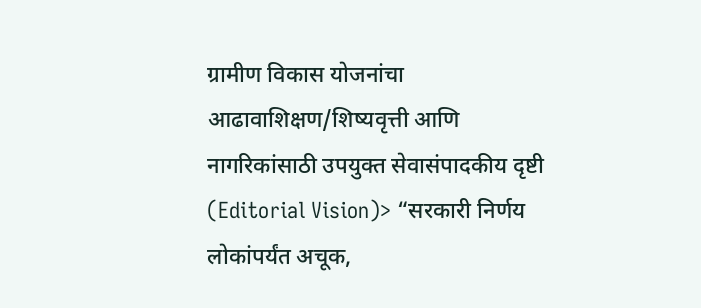ग्रामीण विकास योजनांचा आढावाशिक्षण/शिष्यवृत्ती आणि नागरिकांसाठी उपयुक्त सेवासंपादकीय दृष्टी (Editorial Vision)> “सरकारी निर्णय लोकांपर्यंत अचूक,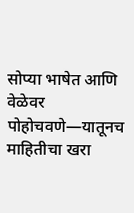सोप्या भाषेत आणि वेळेवर पोहोचवणे—यातूनच माहितीचा खरा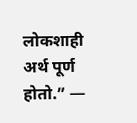लोकशाही अर्थ पूर्ण होतो.” —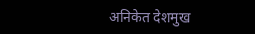अनिकेत देशमुख